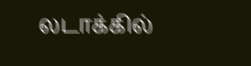லடாக்கில்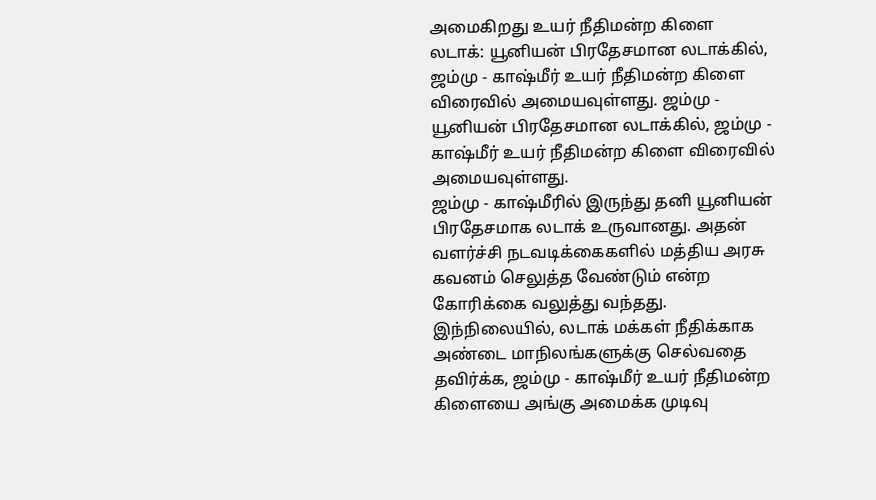அமைகிறது உயர் நீதிமன்ற கிளை
லடாக்: யூனியன் பிரதேசமான லடாக்கில், ஜம்மு - காஷ்மீர் உயர் நீதிமன்ற கிளை விரைவில் அமையவுள்ளது. ஜம்மு -
யூனியன் பிரதேசமான லடாக்கில், ஜம்மு - காஷ்மீர் உயர் நீதிமன்ற கிளை விரைவில் அமையவுள்ளது.
ஜம்மு - காஷ்மீரில் இருந்து தனி யூனியன் பிரதேசமாக லடாக் உருவானது. அதன் வளர்ச்சி நடவடிக்கைகளில் மத்திய அரசு கவனம் செலுத்த வேண்டும் என்ற கோரிக்கை வலுத்து வந்தது. இந்நிலையில், லடாக் மக்கள் நீதிக்காக அண்டை மாநிலங்களுக்கு செல்வதை தவிர்க்க, ஜம்மு - காஷ்மீர் உயர் நீதிமன்ற கிளையை அங்கு அமைக்க முடிவு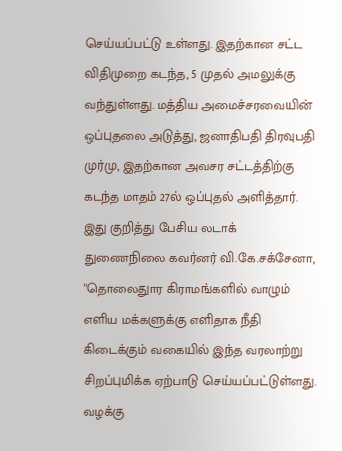செய்யப்பட்டு உள்ளது. இதற்கான சட்ட விதிமுறை கடந்த, 5 முதல் அமலுக்கு வந்துள்ளது. மத்திய அமைச்சரவையின் ஒப்புதலை அடுத்து, ஜனாதிபதி திரவுபதி முர்மு, இதற்கான அவசர சட்டத்திற்கு கடந்த மாதம் 27ல் ஒப்புதல் அளித்தார்.
இது குறித்து பேசிய லடாக் துணைநிலை கவர்னர் வி.கே.சக்சேனா, ''தொலைதுார கிராமங்களில் வாழும் எளிய மக்களுக்கு எளிதாக நீதி கிடைக்கும் வகையில் இந்த வரலாற்று சிறப்புமிக்க ஏற்பாடு செய்யப்பட்டுள்ளது. வழக்கு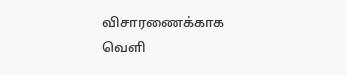விசாரணைக்காக வெளி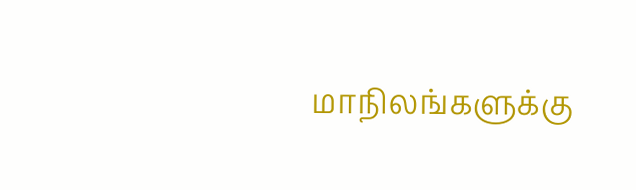மாநிலங்களுக்கு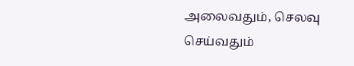அலைவதும், செலவு செய்வதும்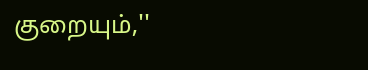குறையும்,''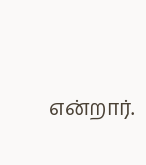என்றார்.